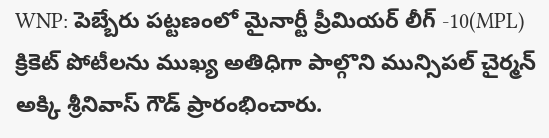WNP: పెబ్బేరు పట్టణంలో మైనార్టీ ప్రీమియర్ లీగ్ -10(MPL) క్రికెట్ పోటీలను ముఖ్య అతిధిగా పాల్గొని మున్సిపల్ చైర్మన్ అక్కి శ్రీనివాస్ గౌడ్ ప్రారంభించారు.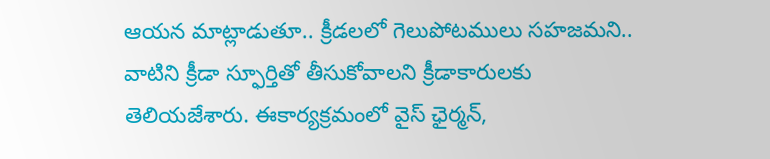ఆయన మాట్లాడుతూ.. క్రీడలలో గెలుపోటములు సహజమని.. వాటిని క్రీడా స్ఫూర్తితో తీసుకోవాలని క్రీడాకారులకు తెలియజేశారు. ఈకార్యక్రమంలో వైస్ ఛైర్మన్,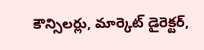కౌన్సిలర్లు, మార్కెట్ డైరెక్టర్,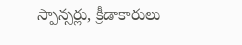స్పాన్సర్లు, క్రీడాకారులు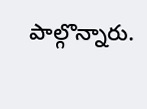పాల్గొన్నారు.